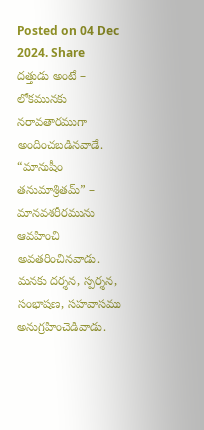Posted on 04 Dec 2024. Share
దత్తుడు అంటే – లోకమునకు నరావతారముగా అందించబడినవాడే. “మానుషీం తనుమాశ్రితమ్” – మానవశరీరమును ఆవహించి అవతరించినవాడు. మనకు దర్శన, స్పర్శన, సంభాషణ, సహవాసము అనుగ్రహించెడివాడు.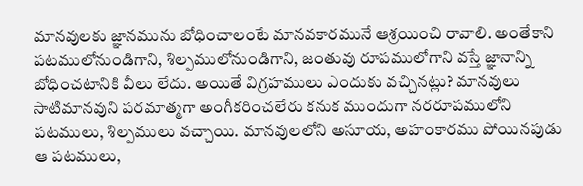మానవులకు జ్ఞానమును బోధించాలంటే మానవకారమునే ఆశ్రయించి రావాలి. అంతేకాని పటములోనుండిగాని, శిల్పములోనుండిగాని, జంతువు రూపములోగాని వస్తే జ్ఞానాన్ని బోధించటానికి వీలు లేదు. అయితే విగ్రహములు ఎందుకు వచ్చినట్లు? మానవులు సాటిమానవుని పరమాత్మగా అంగీకరించలేరు కనుక ముందుగా నరరూపములోని పటములు, శిల్పములు వచ్చాయి. మానవులలోని అసూయ, అహంకారము పోయినపుడు ఆ పటములు,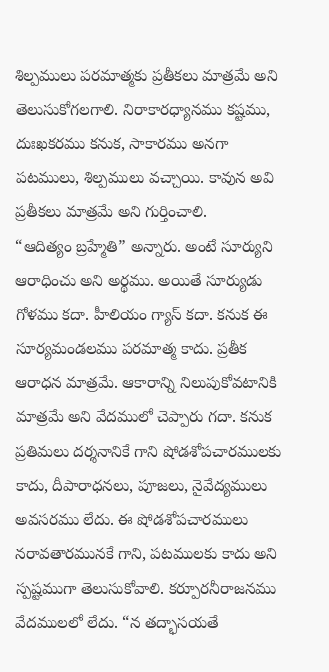శిల్పములు పరమాత్మకు ప్రతీకలు మాత్రమే అని తెలుసుకోగలగాలి. నిరాకారధ్యానము కష్టము, దుఃఖకరము కనుక, సాకారము అనగా పటములు, శిల్పములు వచ్చాయి. కావున అవి ప్రతీకలు మాత్రమే అని గుర్తించాలి.
“ఆదిత్యం బ్రహ్మేతి” అన్నారు. అంటే సూర్యుని ఆరాధించు అని అర్థము. అయితే సూర్యుడు గోళము కదా. హీలియం గ్యాస్ కదా. కనుక ఈ సూర్యమండలము పరమాత్మ కాదు. ప్రతీక ఆరాధన మాత్రమే. ఆకారాన్ని నిలుపుకోవటానికి మాత్రమే అని వేదములో చెప్పారు గదా. కనుక ప్రతిమలు దర్శనానికే గాని షోడశోపచారములకు కాదు, దీపారాధనలు, పూజలు, నైవేద్యములు అవసరము లేదు. ఈ షోడశోపచారములు నరావతారమునకే గాని, పటములకు కాదు అని స్పష్టముగా తెలుసుకోవాలి. కర్పూరనీరాజనము వేదములలో లేదు. “న తద్భాసయతే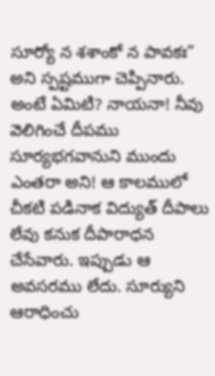సూర్యో న శశాంకో న పావకః” అని స్పష్టముగా చెప్పినారు. అంటే ఏమిటి? నాయనా! నీవు వెలిగించే దీపము సూర్యభగవానుని ముందు ఎంతరా అని! ఆ కాలములో చీకటి పడినాక విద్యుత్ దీపాలు లేవు కనుక దీపారాధన చేసేవారు. ఇప్పుడు ఆ అవసరము లేదు. సూర్యుని ఆరాధించు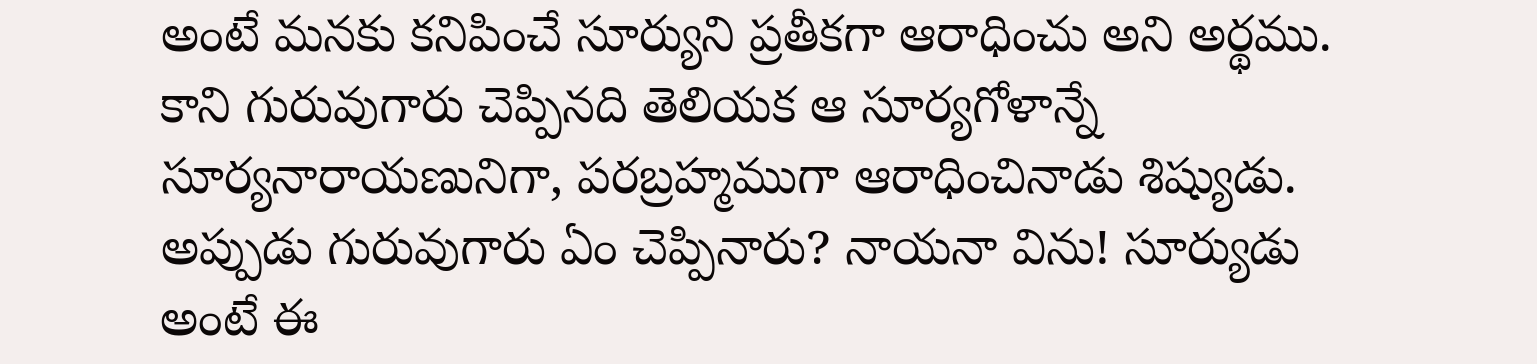అంటే మనకు కనిపించే సూర్యుని ప్రతీకగా ఆరాధించు అని అర్థము. కాని గురువుగారు చెప్పినది తెలియక ఆ సూర్యగోళాన్నే సూర్యనారాయణునిగా, పరబ్రహ్మముగా ఆరాధించినాడు శిష్యుడు. అప్పుడు గురువుగారు ఏం చెప్పినారు? నాయనా విను! సూర్యుడు అంటే ఈ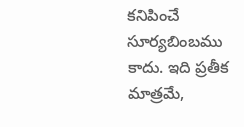కనిపించే సూర్యబింబము కాదు. ఇది ప్రతీక మాత్రమే,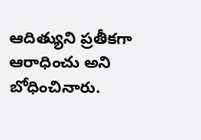ఆదిత్యుని ప్రతీకగా ఆరాధించు అని బోధించినారు.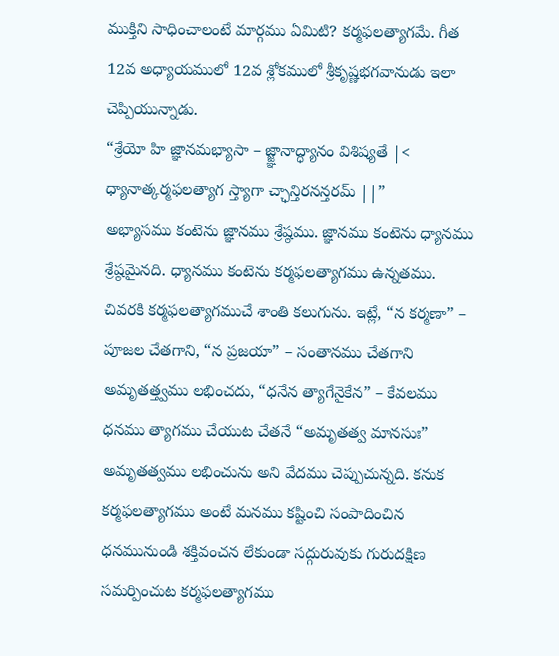ముక్తిని సాధించాలంటే మార్గము ఏమిటి? కర్మఫలత్యాగమే. గీత 12వ అధ్యాయములో 12వ శ్లోకములో శ్రీకృష్ణభగవానుడు ఇలా చెప్పియున్నాడు.
“శ్రేయో హి జ్ఞానమభ్యాసా – జ్జ్ఞానాద్ధ్యానం విశిష్యతే |<
ధ్యానాత్కర్మఫలత్యాగ స్త్యాగా చ్ఛాన్తిరనన్తరమ్ ||”
అభ్యాసము కంటెను జ్ఞానము శ్రేష్ఠము. జ్ఞానము కంటెను ధ్యానము శ్రేష్ఠమైనది. ధ్యానము కంటెను కర్మఫలత్యాగము ఉన్నతము. చివరకి కర్మఫలత్యాగముచే శాంతి కలుగును. ఇట్లే, “న కర్మణా” – పూజల చేతగాని, “న ప్రజయా” – సంతానము చేతగాని అమృతత్త్వము లభించదు, “ధనేన త్యాగేనైకేన” – కేవలము ధనము త్యాగము చేయుట చేతనే “అమృతత్వ మానసుః” అమృతత్వము లభించును అని వేదము చెప్పుచున్నది. కనుక కర్మఫలత్యాగము అంటే మనము కష్టించి సంపాదించిన ధనమునుండి శక్తివంచన లేకుండా సద్గురువుకు గురుదక్షిణ సమర్పించుట కర్మఫలత్యాగము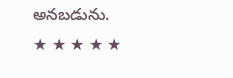అనబడును.
★ ★ ★ ★ ★